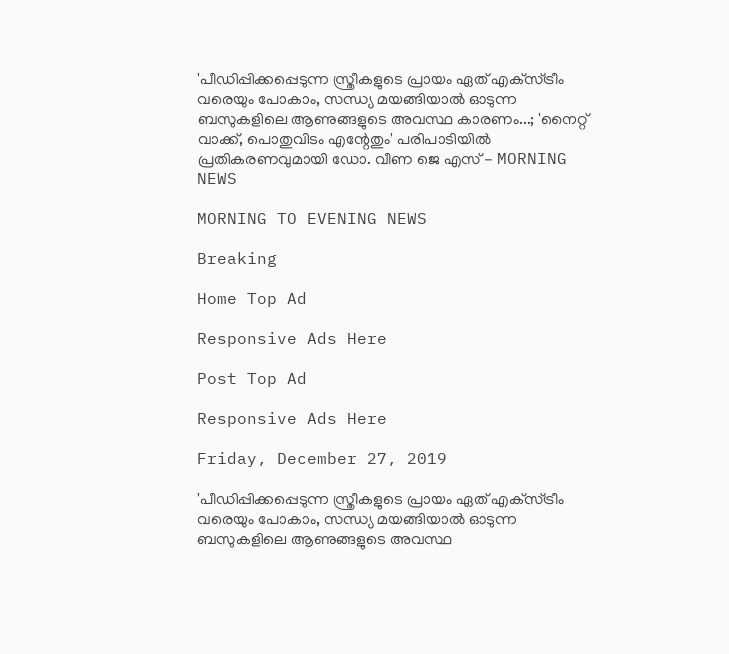'പീഡിപ്പിക്കപ്പെടുന്ന സ്ത്രീകളുടെ പ്രായം ഏത് എക്‌സ്ട്രീം വരെയും പോകാം, സന്ധ്യ മയങ്ങിയാല്‍ ഓടുന്ന ബസുകളിലെ ആണുങ്ങളുടെ അവസ്ഥ കാരണം...; 'നൈറ്റ് വാക്ക്, പൊതുവിടം എന്റേതും' പരിപാടിയില്‍ പ്രതികരണവുമായി ഡോ. വീണ ജെ എസ് - MORNING NEWS

MORNING TO EVENING NEWS

Breaking

Home Top Ad

Responsive Ads Here

Post Top Ad

Responsive Ads Here

Friday, December 27, 2019

'പീഡിപ്പിക്കപ്പെടുന്ന സ്ത്രീകളുടെ പ്രായം ഏത് എക്‌സ്ട്രീം വരെയും പോകാം, സന്ധ്യ മയങ്ങിയാല്‍ ഓടുന്ന ബസുകളിലെ ആണുങ്ങളുടെ അവസ്ഥ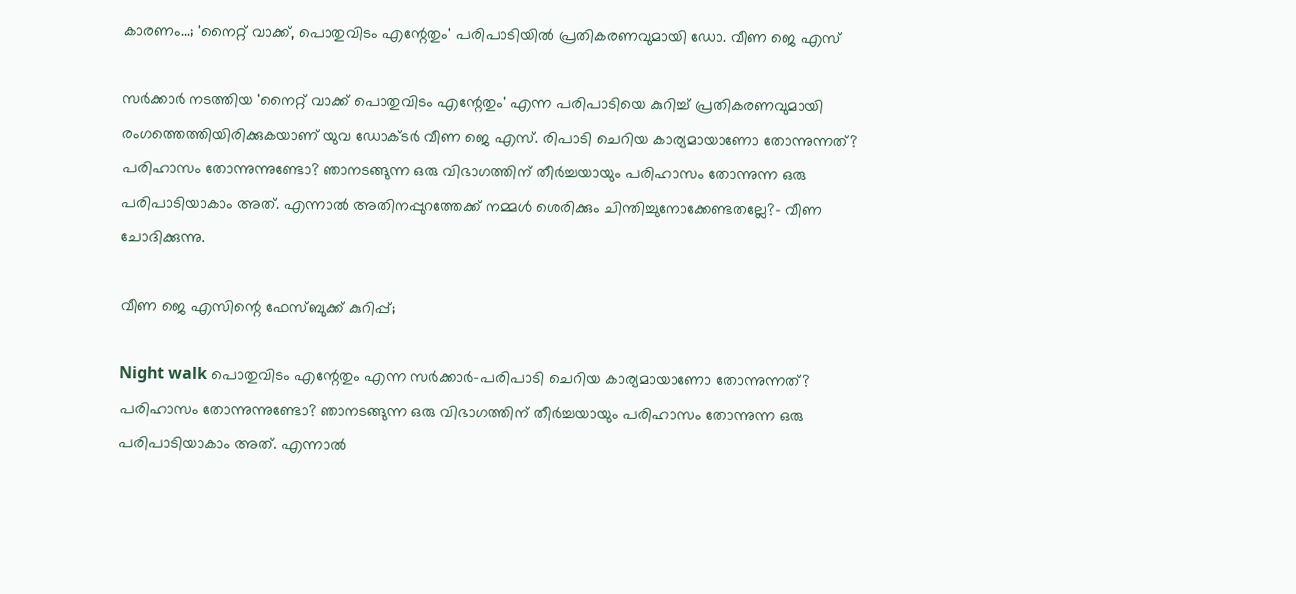കാരണം...; 'നൈറ്റ് വാക്ക്, പൊതുവിടം എന്റേതും' പരിപാടിയില്‍ പ്രതികരണവുമായി ഡോ. വീണ ജെ എസ്

സര്‍ക്കാര്‍ നടത്തിയ 'നൈറ്റ് വാക്ക് പൊതുവിടം എന്റേതും' എന്ന പരിപാടിയെ കുറിച്ച് പ്രതികരണവുമായി രംഗത്തെത്തിയിരിക്കുകയാണ് യുവ ഡോക്ടര്‍ വീണ ജെ എസ്. രിപാടി ചെറിയ കാര്യമായാണോ തോന്നുന്നത്? പരിഹാസം തോന്നുന്നുണ്ടോ? ഞാനടങ്ങുന്ന ഒരു വിഭാഗത്തിന് തീര്‍ച്ചയായും പരിഹാസം തോന്നുന്ന ഒരു പരിപാടിയാകാം അത്. എന്നാല്‍ അതിനപ്പുറത്തേക്ക് നമ്മള്‍ ശെരിക്കും ചിന്തിച്ചുനോക്കേണ്ടതല്ലേ?- വീണ ചോദിക്കുന്നു.

വീണ ജെ എസിന്റെ ഫേസ്ബുക്ക് കുറിപ്പ്;

Night walk പൊതുവിടം എന്റേതും എന്ന സര്‍ക്കാര്‍-പരിപാടി ചെറിയ കാര്യമായാണോ തോന്നുന്നത്? പരിഹാസം തോന്നുന്നുണ്ടോ? ഞാനടങ്ങുന്ന ഒരു വിഭാഗത്തിന് തീര്‍ച്ചയായും പരിഹാസം തോന്നുന്ന ഒരു പരിപാടിയാകാം അത്. എന്നാല്‍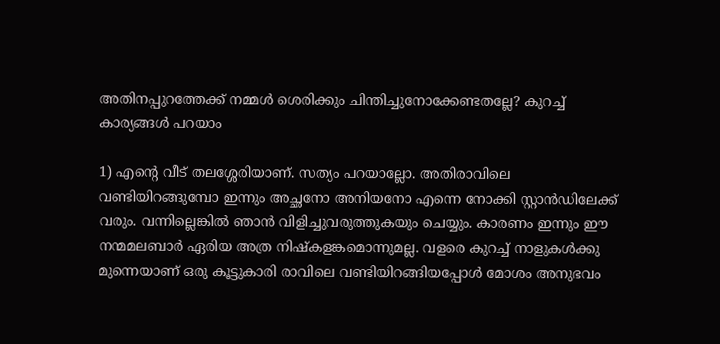അതിനപ്പുറത്തേക്ക് നമ്മള്‍ ശെരിക്കും ചിന്തിച്ചുനോക്കേണ്ടതല്ലേ? കുറച്ച് കാര്യങ്ങള്‍ പറയാം

1) എന്റെ വീട് തലശ്ശേരിയാണ്. സത്യം പറയാല്ലോ. അതിരാവിലെ വണ്ടിയിറങ്ങുമ്പോ ഇന്നും അച്ഛനോ അനിയനോ എന്നെ നോക്കി സ്റ്റാന്‍ഡിലേക്ക് വരും. വന്നില്ലെങ്കില്‍ ഞാന്‍ വിളിച്ചുവരുത്തുകയും ചെയ്യും. കാരണം ഇന്നും ഈ നന്മമലബാര്‍ ഏരിയ അത്ര നിഷ്‌കളങ്കമൊന്നുമല്ല. വളരെ കുറച്ച് നാളുകള്‍ക്കു മുന്നെയാണ് ഒരു കൂട്ടുകാരി രാവിലെ വണ്ടിയിറങ്ങിയപ്പോള്‍ മോശം അനുഭവം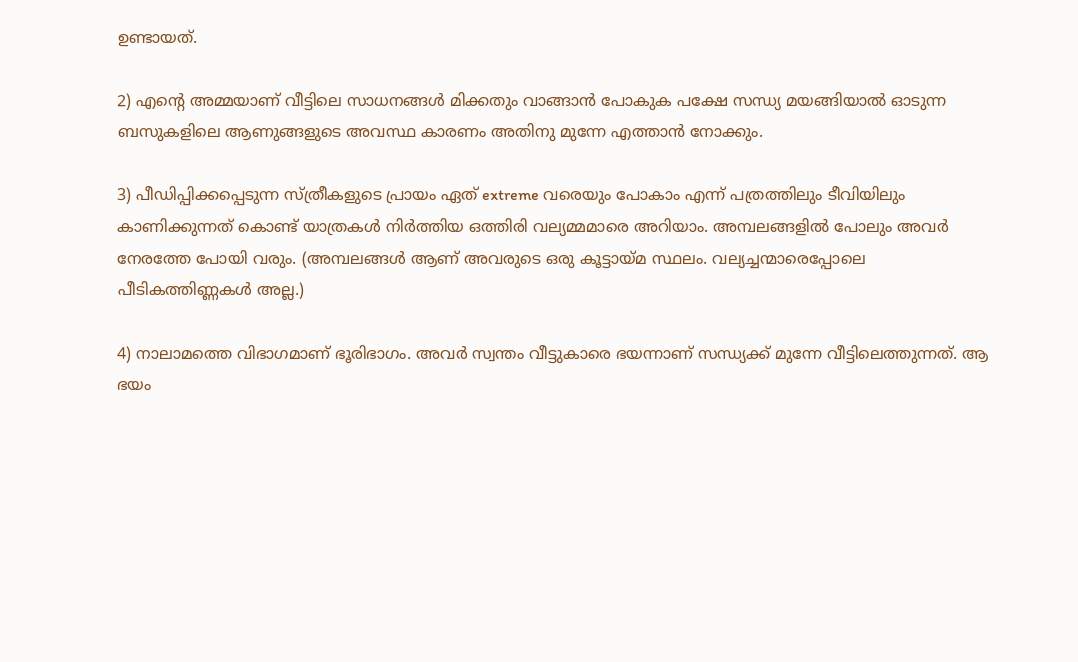ഉണ്ടായത്.

2) എന്റെ അമ്മയാണ് വീട്ടിലെ സാധനങ്ങള്‍ മിക്കതും വാങ്ങാന്‍ പോകുക പക്ഷേ സന്ധ്യ മയങ്ങിയാല്‍ ഓടുന്ന ബസുകളിലെ ആണുങ്ങളുടെ അവസ്ഥ കാരണം അതിനു മുന്നേ എത്താന്‍ നോക്കും.

3) പീഡിപ്പിക്കപ്പെടുന്ന സ്ത്രീകളുടെ പ്രായം ഏത് extreme വരെയും പോകാം എന്ന് പത്രത്തിലും ടീവിയിലും കാണിക്കുന്നത് കൊണ്ട് യാത്രകള്‍ നിര്‍ത്തിയ ഒത്തിരി വല്യമ്മമാരെ അറിയാം. അമ്പലങ്ങളില്‍ പോലും അവര്‍ നേരത്തേ പോയി വരും. (അമ്പലങ്ങള്‍ ആണ് അവരുടെ ഒരു കൂട്ടായ്മ സ്ഥലം. വല്യച്ചന്മാരെപ്പോലെ പീടികത്തിണ്ണകള്‍ അല്ല.)

4) നാലാമത്തെ വിഭാഗമാണ് ഭൂരിഭാഗം. അവര്‍ സ്വന്തം വീട്ടുകാരെ ഭയന്നാണ് സന്ധ്യക്ക് മുന്നേ വീട്ടിലെത്തുന്നത്. ആ ഭയം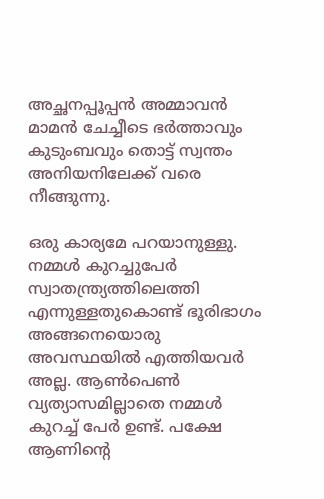അച്ഛനപ്പൂപ്പന്‍ അമ്മാവന്‍ മാമന്‍ ചേച്ചീടെ ഭര്‍ത്താവും കുടുംബവും തൊട്ട് സ്വന്തം അനിയനിലേക്ക് വരെ നീങ്ങുന്നു.

ഒരു കാര്യമേ പറയാനുള്ളു. നമ്മള്‍ കുറച്ചുപേര്‍ സ്വാതന്ത്ര്യത്തിലെത്തി എന്നുള്ളതുകൊണ്ട് ഭൂരിഭാഗം അങ്ങനെയൊരു അവസ്ഥയില്‍ എത്തിയവര്‍ അല്ല. ആണ്‍പെണ്‍ വ്യത്യാസമില്ലാതെ നമ്മള്‍ കുറച്ച് പേര്‍ ഉണ്ട്. പക്ഷേ ആണിന്റെ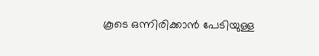കൂടെ ഒന്നിരിക്കാന്‍ പേടിയുള്ള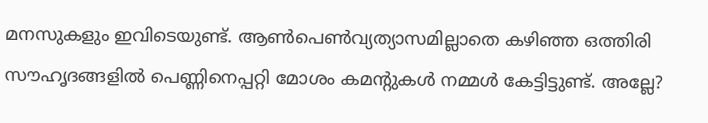മനസുകളും ഇവിടെയുണ്ട്. ആണ്‍പെണ്‍വ്യത്യാസമില്ലാതെ കഴിഞ്ഞ ഒത്തിരി സൗഹൃദങ്ങളില്‍ പെണ്ണിനെപ്പറ്റി മോശം കമന്റുകള്‍ നമ്മള്‍ കേട്ടിട്ടുണ്ട്. അല്ലേ?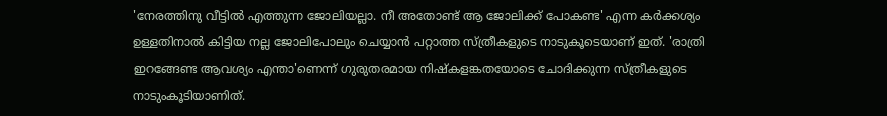'നേരത്തിനു വീട്ടില്‍ എത്തുന്ന ജോലിയല്ലാ. നീ അതോണ്ട് ആ ജോലിക്ക് പോകണ്ട' എന്ന കര്‍ക്കശ്യം ഉള്ളതിനാല്‍ കിട്ടിയ നല്ല ജോലിപോലും ചെയ്യാന്‍ പറ്റാത്ത സ്ത്രീകളുടെ നാടുകൂടെയാണ് ഇത്. 'രാത്രി ഇറങ്ങേണ്ട ആവശ്യം എന്താ'ണെന്ന് ഗുരുതരമായ നിഷ്‌കളങ്കതയോടെ ചോദിക്കുന്ന സ്ത്രീകളുടെ നാടുംകൂടിയാണിത്.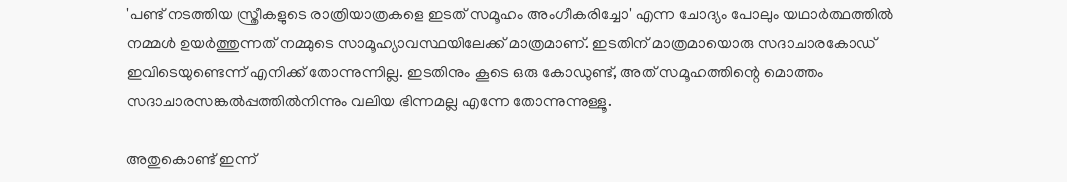'പണ്ട് നടത്തിയ സ്ത്രീകളുടെ രാത്രിയാത്രകളെ ഇടത് സമൂഹം അംഗീകരിച്ചോ' എന്ന ചോദ്യം പോലും യഥാര്‍ത്ഥത്തില്‍ നമ്മള്‍ ഉയര്‍ത്തുന്നത് നമ്മുടെ സാമൂഹ്യാവസ്ഥയിലേക്ക് മാത്രമാണ്. ഇടതിന് മാത്രമായൊരു സദാചാരകോഡ് ഇവിടെയുണ്ടെന്ന് എനിക്ക് തോന്നുന്നില്ല. ഇടതിനും കൂടെ ഒരു കോഡുണ്ട്, അത് സമൂഹത്തിന്റെ മൊത്തം സദാചാരസങ്കല്‍പ്പത്തില്‍നിന്നും വലിയ ഭിന്നമല്ല എന്നേ തോന്നുന്നുള്ളൂ.

അതുകൊണ്ട് ഇന്ന്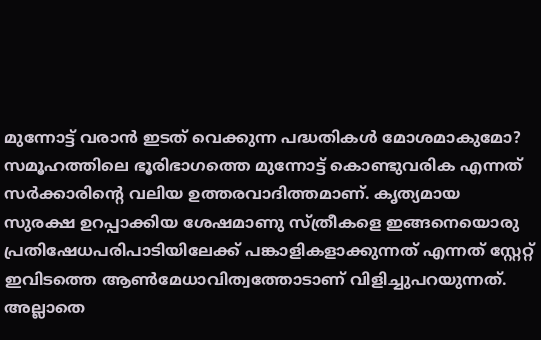മുന്നോട്ട് വരാന്‍ ഇടത് വെക്കുന്ന പദ്ധതികള്‍ മോശമാകുമോ? സമൂഹത്തിലെ ഭൂരിഭാഗത്തെ മുന്നോട്ട് കൊണ്ടുവരിക എന്നത് സര്‍ക്കാരിന്റെ വലിയ ഉത്തരവാദിത്തമാണ്. കൃത്യമായ സുരക്ഷ ഉറപ്പാക്കിയ ശേഷമാണു സ്ത്രീകളെ ഇങ്ങനെയൊരു പ്രതിഷേധപരിപാടിയിലേക്ക് പങ്കാളികളാക്കുന്നത് എന്നത് സ്റ്റേറ്റ് ഇവിടത്തെ ആണ്‍മേധാവിത്വത്തോടാണ് വിളിച്ചുപറയുന്നത്. അല്ലാതെ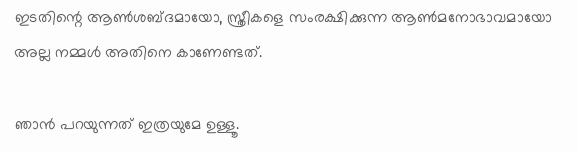ഇടതിന്റെ ആണ്‍ശബ്ദമായോ, സ്ത്രീകളെ സംരക്ഷിക്കുന്ന ആണ്‍മനോഭാവമായോ അല്ല നമ്മള്‍ അതിനെ കാണേണ്ടത്.

ഞാന്‍ പറയുന്നത് ഇത്രയുമേ ഉള്ളൂ.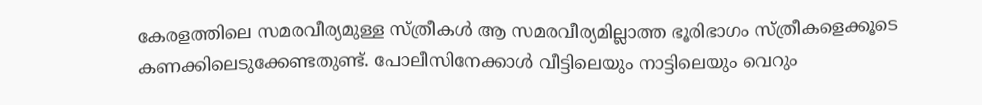കേരളത്തിലെ സമരവീര്യമുള്ള സ്ത്രീകള്‍ ആ സമരവീര്യമില്ലാത്ത ഭൂരിഭാഗം സ്ത്രീകളെക്കൂടെ കണക്കിലെടുക്കേണ്ടതുണ്ട്. പോലീസിനേക്കാള്‍ വീട്ടിലെയും നാട്ടിലെയും വെറും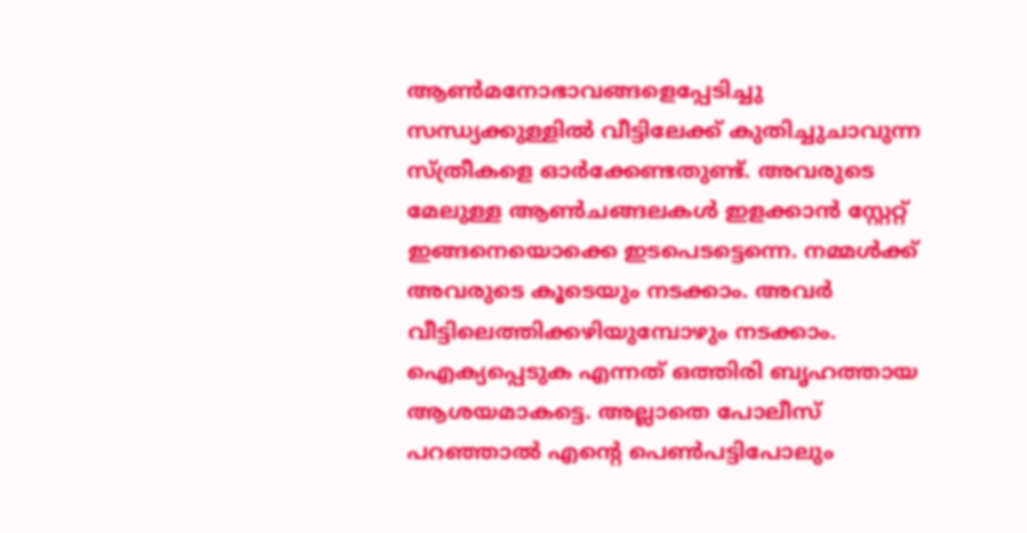ആണ്‍മനോഭാവങ്ങളെപ്പേടിച്ചു സന്ധ്യക്കുള്ളില്‍ വീട്ടിലേക്ക് കുതിച്ചുചാവുന്ന സ്ത്രീകളെ ഓര്‍ക്കേണ്ടതുണ്ട്. അവരുടെ മേലുള്ള ആണ്‍ചങ്ങലകള്‍ ഇളക്കാന്‍ സ്റ്റേറ്റ് ഇങ്ങനെയൊക്കെ ഇടപെടട്ടെന്നെ. നമ്മള്‍ക്ക് അവരുടെ കൂടെയും നടക്കാം. അവര്‍ വീട്ടിലെത്തിക്കഴിയുമ്പോഴും നടക്കാം. ഐക്യപ്പെടുക എന്നത് ഒത്തിരി ബൃഹത്തായ ആശയമാകട്ടെ. അല്ലാതെ പോലീസ് പറഞ്ഞാല്‍ എന്റെ പെണ്‍പട്ടിപോലും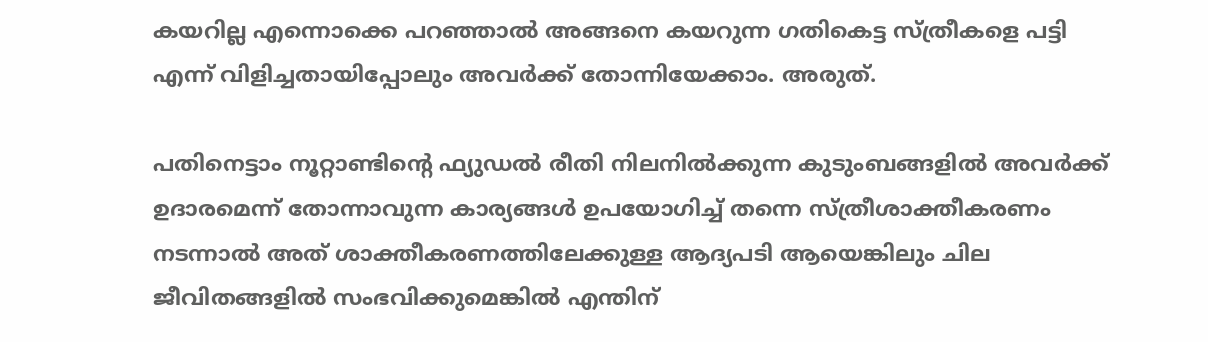കയറില്ല എന്നൊക്കെ പറഞ്ഞാല്‍ അങ്ങനെ കയറുന്ന ഗതികെട്ട സ്ത്രീകളെ പട്ടി എന്ന് വിളിച്ചതായിപ്പോലും അവര്‍ക്ക് തോന്നിയേക്കാം. അരുത്.

പതിനെട്ടാം നൂറ്റാണ്ടിന്റെ ഫ്യുഡല്‍ രീതി നിലനില്‍ക്കുന്ന കുടുംബങ്ങളില്‍ അവര്‍ക്ക് ഉദാരമെന്ന് തോന്നാവുന്ന കാര്യങ്ങള്‍ ഉപയോഗിച്ച് തന്നെ സ്ത്രീശാക്തീകരണം നടന്നാല്‍ അത് ശാക്തീകരണത്തിലേക്കുള്ള ആദ്യപടി ആയെങ്കിലും ചില ജീവിതങ്ങളില്‍ സംഭവിക്കുമെങ്കില്‍ എന്തിന്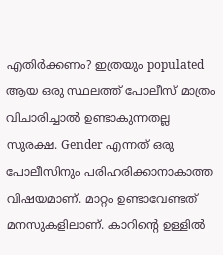എതിര്‍ക്കണം? ഇത്രയും populated ആയ ഒരു സ്ഥലത്ത് പോലീസ് മാത്രം വിചാരിച്ചാല്‍ ഉണ്ടാകുന്നതല്ല സുരക്ഷ. Gender എന്നത് ഒരു പോലീസിനും പരിഹരിക്കാനാകാത്ത വിഷയമാണ്. മാറ്റം ഉണ്ടാവേണ്ടത് മനസുകളിലാണ്. കാറിന്റെ ഉള്ളില്‍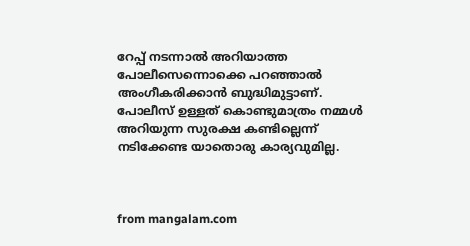റേപ്പ് നടന്നാല്‍ അറിയാത്ത പോലീസെന്നൊക്കെ പറഞ്ഞാല്‍ അംഗീകരിക്കാന്‍ ബുദ്ധിമുട്ടാണ്. പോലീസ് ഉള്ളത് കൊണ്ടുമാത്രം നമ്മള്‍ അറിയുന്ന സുരക്ഷ കണ്ടില്ലെന്ന് നടിക്കേണ്ട യാതൊരു കാര്യവുമില്ല.



from mangalam.com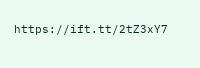https://ift.tt/2tZ3xY7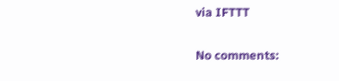via IFTTT

No comments: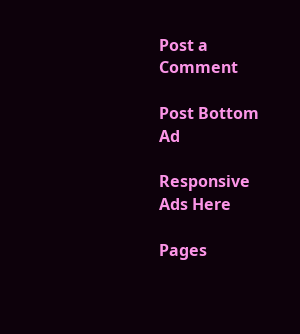Post a Comment

Post Bottom Ad

Responsive Ads Here

Pages